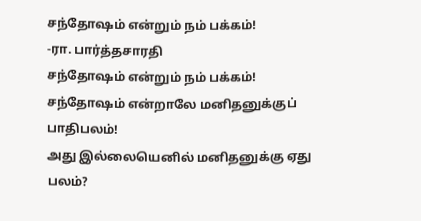சந்தோஷம் என்றும் நம் பக்கம்!
-ரா. பார்த்தசாரதி
சந்தோஷம் என்றும் நம் பக்கம்!
சந்தோஷம் என்றாலே மனிதனுக்குப் பாதிபலம்!
அது இல்லையெனில் மனிதனுக்கு ஏது பலம்?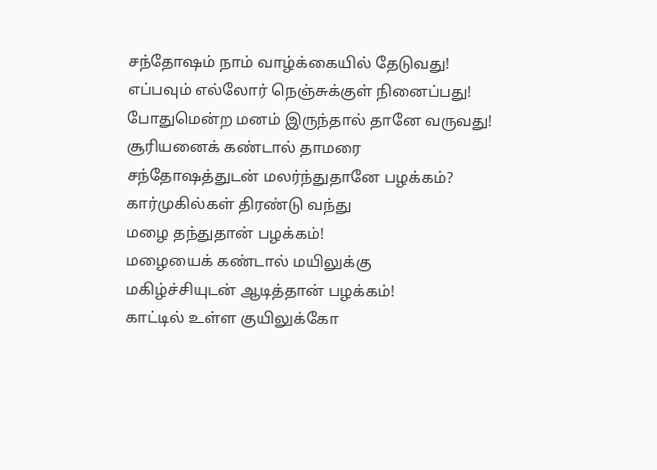சந்தோஷம் நாம் வாழ்க்கையில் தேடுவது!
எப்பவும் எல்லோர் நெஞ்சுக்குள் நினைப்பது!
போதுமென்ற மனம் இருந்தால் தானே வருவது!
சூரியனைக் கண்டால் தாமரை
சந்தோஷத்துடன் மலர்ந்துதானே பழக்கம்?
கார்முகில்கள் திரண்டு வந்து
மழை தந்துதான் பழக்கம்!
மழையைக் கண்டால் மயிலுக்கு
மகிழ்ச்சியுடன் ஆடித்தான் பழக்கம்!
காட்டில் உள்ள குயிலுக்கோ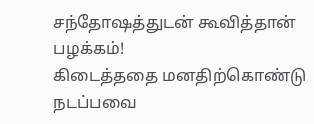சந்தோஷத்துடன் கூவித்தான் பழக்கம்!
கிடைத்ததை மனதிற்கொண்டு நடப்பவை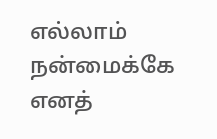எல்லாம் நன்மைக்கே எனத்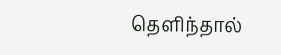தெளிந்தால்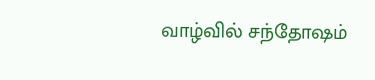வாழ்வில் சந்தோஷம்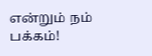என்றும் நம் பக்கம்!